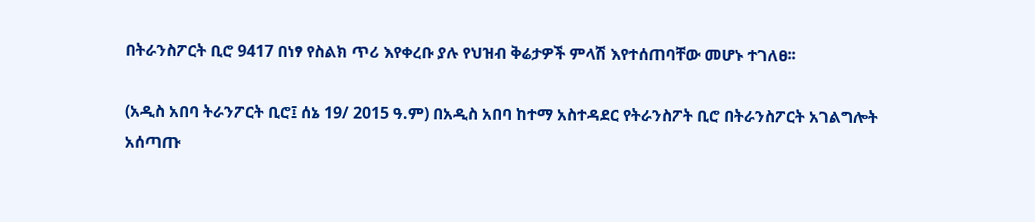በትራንስፖርት ቢሮ 9417 በነፃ የስልክ ጥሪ እየቀረቡ ያሉ የህዝብ ቅሬታዎች ምላሽ እየተሰጠባቸው መሆኑ ተገለፀ፡፡

(አዲስ አበባ ትራንፖርት ቢሮ፤ ሰኔ 19/ 2015 ዓ.ም) በአዲስ አበባ ከተማ አስተዳደር የትራንስፖት ቢሮ በትራንስፖርት አገልግሎት አሰጣጡ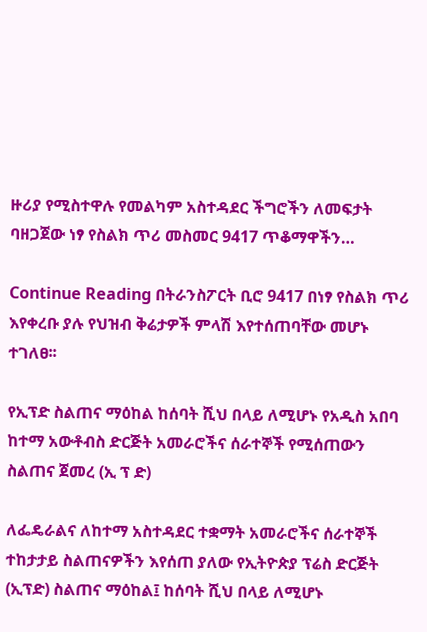ዙሪያ የሚስተዋሉ የመልካም አስተዳደር ችግሮችን ለመፍታት ባዘጋጀው ነፃ የስልክ ጥሪ መስመር 9417 ጥቆማዋችን…

Continue Reading በትራንስፖርት ቢሮ 9417 በነፃ የስልክ ጥሪ እየቀረቡ ያሉ የህዝብ ቅሬታዎች ምላሽ እየተሰጠባቸው መሆኑ ተገለፀ፡፡

የኢፕድ ስልጠና ማዕከል ከሰባት ሺህ በላይ ለሚሆኑ የአዲስ አበባ ከተማ አውቶብስ ድርጅት አመራሮችና ሰራተኞች የሚሰጠውን ስልጠና ጀመረ (ኢ ፕ ድ)

ለፌዴራልና ለከተማ አስተዳደር ተቋማት አመራሮችና ሰራተኞች ተከታታይ ስልጠናዎችን እየሰጠ ያለው የኢትዮጵያ ፕሬስ ድርጅት (ኢፕድ) ስልጠና ማዕከል፤ ከሰባት ሺህ በላይ ለሚሆኑ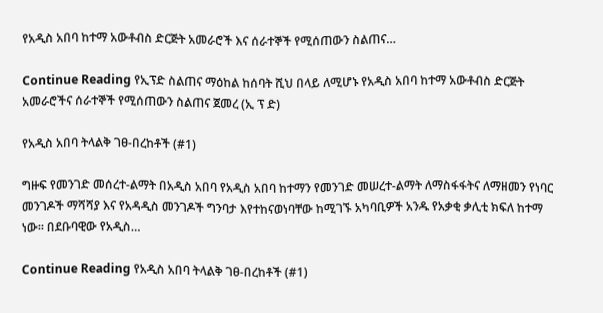የአዲስ አበባ ከተማ አውቶብስ ድርጅት አመራሮች እና ሰራተኞች የሚሰጠውን ስልጠና…

Continue Reading የኢፕድ ስልጠና ማዕከል ከሰባት ሺህ በላይ ለሚሆኑ የአዲስ አበባ ከተማ አውቶብስ ድርጅት አመራሮችና ሰራተኞች የሚሰጠውን ስልጠና ጀመረ (ኢ ፕ ድ)

የአዲስ አበባ ትላልቅ ገፀ-በረከቶች (#1)

ግዙፍ የመንገድ መሰረተ-ልማት በአዲስ አበባ የአዲስ አበባ ከተማን የመንገድ መሠረተ-ልማት ለማስፋፋትና ለማዘመን የነባር መንገዶች ማሻሻያ እና የአዳዲስ መንገዶች ግንባታ እየተከናወነባቸው ከሚገኙ አካባቢዎች አንዱ የአቃቂ ቃሊቲ ክፍለ ከተማ ነው፡፡ በደቡባዊው የአዲስ…

Continue Reading የአዲስ አበባ ትላልቅ ገፀ-በረከቶች (#1)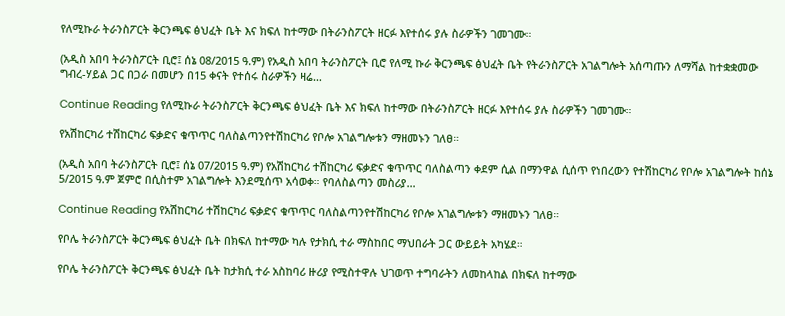የለሚኩራ ትራንስፖርት ቅርንጫፍ ፅህፈት ቤት እና ክፍለ ከተማው በትራንስፖርት ዘርፉ እየተሰሩ ያሉ ስራዎችን ገመገሙ።

(አዲስ አበባ ትራንስፖርት ቢሮ፤ ሰኔ 08/2015 ዓ.ም) የአዲስ አበባ ትራንስፖርት ቢሮ የለሚ ኩራ ቅርንጫፍ ፅህፈት ቤት የትራንስፖርት አገልግሎት አሰጣጡን ለማሻል ከተቋቋመው ግብረ-ሃይል ጋር በጋራ በመሆን በ15 ቀናት የተሰሩ ስራዎችን ዛሬ…

Continue Reading የለሚኩራ ትራንስፖርት ቅርንጫፍ ፅህፈት ቤት እና ክፍለ ከተማው በትራንስፖርት ዘርፉ እየተሰሩ ያሉ ስራዎችን ገመገሙ።

የአሽከርካሪ ተሽከርካሪ ፍቃድና ቁጥጥር ባለስልጣንየተሽከርካሪ የቦሎ አገልግሎቱን ማዘመኑን ገለፀ።

(አዲስ አበባ ትራንስፖርት ቢሮ፤ ሰኔ 07/2015 ዓ.ም) የአሽከርካሪ ተሽከርካሪ ፍቃድና ቁጥጥር ባለስልጣን ቀደም ሲል በማንዋል ሲሰጥ የነበረውን የተሽከርካሪ የቦሎ አገልግሎት ከሰኔ 5/2015 ዓ.ም ጀምሮ በሲስተም አገልግሎት እንደሚሰጥ አሳወቀ። የባለስልጣን መስሪያ…

Continue Reading የአሽከርካሪ ተሽከርካሪ ፍቃድና ቁጥጥር ባለስልጣንየተሽከርካሪ የቦሎ አገልግሎቱን ማዘመኑን ገለፀ።

የቦሌ ትራንስፖርት ቅርንጫፍ ፅህፈት ቤት በክፍለ ከተማው ካሉ የታክሲ ተራ ማስከበር ማህበራት ጋር ውይይት አካሄደ።

የቦሌ ትራንስፖርት ቅርንጫፍ ፅህፈት ቤት ከታክሲ ተራ አስከባሪ ዙሪያ የሚስተዋሉ ህገወጥ ተግባራትን ለመከላከል በክፍለ ከተማው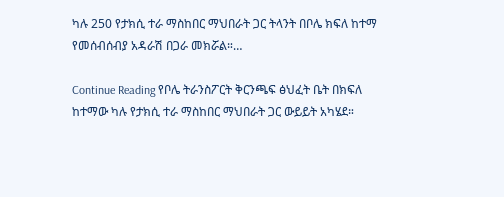ካሉ 250 የታክሲ ተራ ማስከበር ማህበራት ጋር ትላንት በቦሌ ክፍለ ከተማ የመሰብሰብያ አዳራሽ በጋራ መክሯል።…

Continue Reading የቦሌ ትራንስፖርት ቅርንጫፍ ፅህፈት ቤት በክፍለ ከተማው ካሉ የታክሲ ተራ ማስከበር ማህበራት ጋር ውይይት አካሄደ።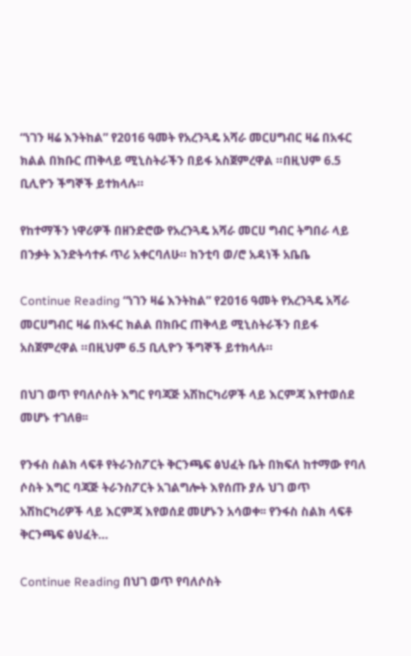“ነገን ዛሬ እንትከል” የ2016 ዓመት የአረንጓዴ አሻራ መርሀግብር ዛሬ በአፋር ክልል በክቡር ጠቅላይ ሚኒስትራችን በይፋ አስጀምረዋል ።በዚህም 6.5 ቢሊዮን ችግኞች ይተክላሉ።

የከተማችን ነዋሪዎች በዘንድሮው የአረንጓዴ አሻራ መርሀ ግብር ትግበራ ላይ በንቃት እንድትሳተፉ ጥሪ አቀርባለሁ። ከንቲባ ወ/ሮ አዳነች አቤቤ

Continue Reading “ነገን ዛሬ እንትከል” የ2016 ዓመት የአረንጓዴ አሻራ መርሀግብር ዛሬ በአፋር ክልል በክቡር ጠቅላይ ሚኒስትራችን በይፋ አስጀምረዋል ።በዚህም 6.5 ቢሊዮን ችግኞች ይተክላሉ።

በህገ ወጥ የባለሶስት እግር የባጃጅ አሽከርካሪዎች ላይ እርምጃ እየተወሰደ መሆኑ ተገለፀ፡፡

የንፋስ ስልክ ላፍቶ የትራንስፖርት ቅርንጫፍ ፅህፈት ቤት በክፍለ ከተማው የባለ ሶስት እግር ባጃጅ ትራንስፖርት አገልግሎት እየሰጡ ያሉ ህገ ወጥ አሽከርካሪዎች ላይ እርምጃ እየወሰደ መሆኑን አሳወቀ፡፡ የንፋስ ስልክ ላፍቶ ቅርንጫፍ ፅህፈት…

Continue Reading በህገ ወጥ የባለሶስት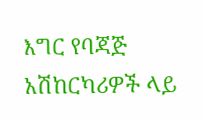እግር የባጃጅ አሽከርካሪዎች ላይ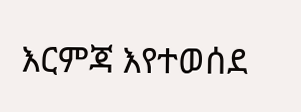እርምጃ እየተወሰደ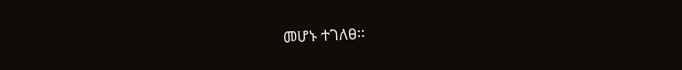መሆኑ ተገለፀ፡፡